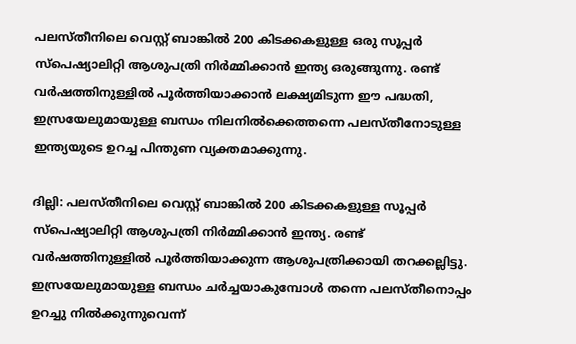പലസ്തീനിലെ വെസ്റ്റ് ബാങ്കിൽ 200 കിടക്കകളുള്ള ഒരു സൂപ്പർ സ്പെഷ്യാലിറ്റി ആശുപത്രി നിർമ്മിക്കാൻ ഇന്ത്യ ഒരുങ്ങുന്നു. രണ്ട് വർഷത്തിനുള്ളിൽ പൂർത്തിയാക്കാൻ ലക്ഷ്യമിടുന്ന ഈ പദ്ധതി, ഇസ്രയേലുമായുള്ള ബന്ധം നിലനിൽക്കെത്തന്നെ പലസ്തീനോടുള്ള ഇന്ത്യയുടെ ഉറച്ച പിന്തുണ വ്യക്തമാക്കുന്നു.

ദില്ലി: പലസ്തീനിലെ വെസ്റ്റ് ബാങ്കിൽ 200 കിടക്കകളുള്ള സൂപ്പർ സ്പെഷ്യാലിറ്റി ആശുപത്രി നിർമ്മിക്കാൻ ഇന്ത്യ. രണ്ട് വർഷത്തിനുള്ളിൽ പൂർത്തിയാക്കുന്ന ആശുപത്രിക്കായി തറക്കല്ലിട്ടു. ഇസ്രയേലുമായുള്ള ബന്ധം ചർച്ചയാകുമ്പോൾ തന്നെ പലസ്തീനൊപ്പം ഉറച്ചു നിൽക്കുന്നുവെന്ന്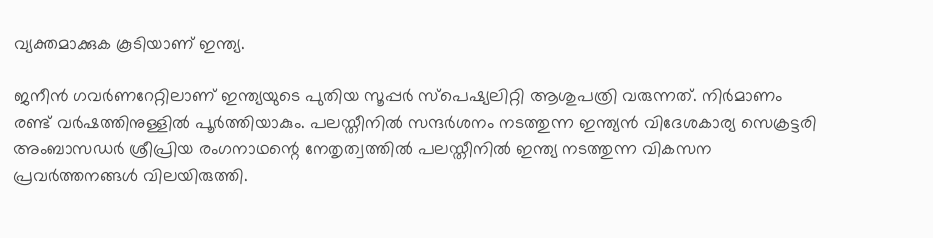വ്യക്തമാക്കുക കൂടിയാണ് ഇന്ത്യ.

ജനീൻ ഗവർണറേറ്റിലാണ് ഇന്ത്യയുടെ പുതിയ സൂപ്പർ സ്പെഷ്യലിറ്റി ആശുപത്രി വരുന്നത്. നിർമാണം രണ്ട് വർഷത്തിനുള്ളിൽ പൂർത്തിയാകും. പലസ്തീനിൽ സന്ദർശനം നടത്തുന്ന ഇന്ത്യൻ വിദേശകാര്യ സെക്രട്ടരി അംബാസഡർ ശ്രീപ്രിയ രംഗനാഥന്റെ നേതൃത്വത്തിൽ പലസ്തീനിൽ ഇന്ത്യ നടത്തുന്ന വികസന പ്രവർത്തനങ്ങൾ വിലയിരുത്തി.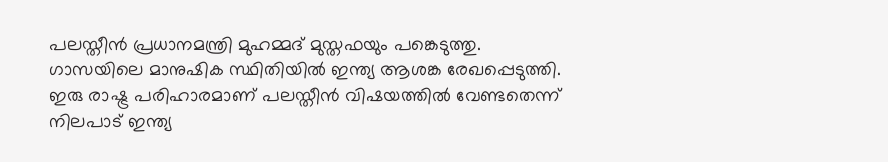പലസ്തീൻ പ്രധാനമന്ത്രി മുഹമ്മദ് മുസ്തഫയും പങ്കെടുത്തു. ഗാസയിലെ മാനുഷിക സ്ഥിതിയിൽ ഇന്ത്യ ആശങ്ക രേഖപ്പെടുത്തി. ഇരു രാഷ്ട്ര പരിഹാരമാണ് പലസ്തീൻ വിഷയത്തിൽ വേണ്ടതെന്ന് നിലപാട് ഇന്ത്യ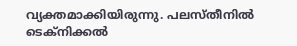വ്യക്തമാക്കിയിരുന്നു. പലസ്തീനിൽ ടെക്നിക്കൽ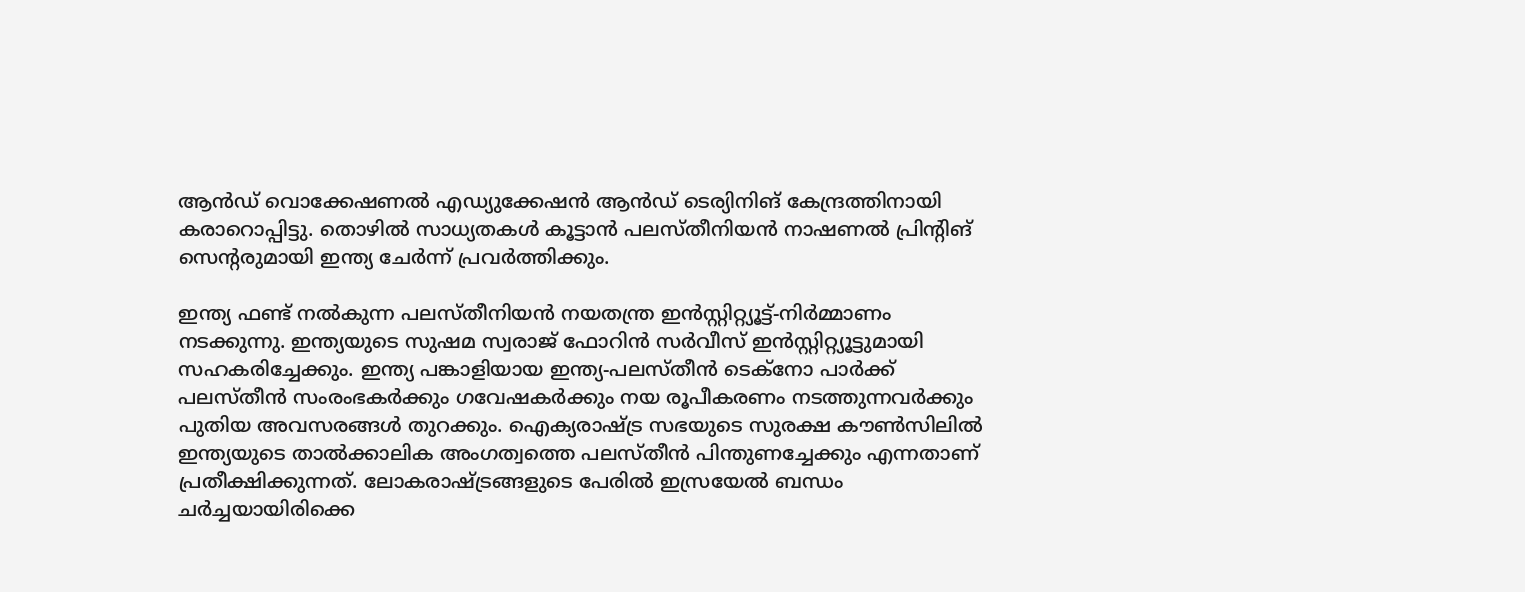ആൻഡ് വൊക്കേഷണൽ എഡ്യുക്കേഷൻ ആൻഡ് ടെര്യിനിങ് കേന്ദ്രത്തിനായി കരാറൊപ്പിട്ടു. തൊഴിൽ സാധ്യതകൾ കൂട്ടാൻ പലസ്തീനിയൻ നാഷണൽ പ്രിന്റിങ് സെന്റരുമായി ഇന്ത്യ ചേർന്ന് പ്രവർത്തിക്കും.

ഇന്ത്യ ഫണ്ട് നൽകുന്ന പലസ്തീനിയൻ നയതന്ത്ര ഇൻസ്റ്റിറ്റ്യൂട്ട്-നിർമ്മാണം നടക്കുന്നു. ഇന്ത്യയുടെ സുഷമ സ്വരാജ് ഫോറിൻ സർവീസ് ഇൻസ്റ്റിറ്റ്യൂട്ടുമായി സഹകരിച്ചേക്കും. ഇന്ത്യ പങ്കാളിയായ ഇന്ത്യ-പലസ്തീൻ ടെക്നോ പാർക്ക് പലസ്തീൻ സംരംഭകർക്കും ഗവേഷകർക്കും നയ രൂപീകരണം നടത്തുന്നവർക്കും പുതിയ അവസരങ്ങൾ തുറക്കും. ഐക്യരാഷ്ട്ര സഭയുടെ സുരക്ഷ കൗൺസിലിൽ ഇന്ത്യയുടെ താൽക്കാലിക അംഗത്വത്തെ പലസ്തീൻ പിന്തുണച്ചേക്കും എന്നതാണ് പ്രതീക്ഷിക്കുന്നത്. ലോകരാഷ്ട്രങ്ങളുടെ പേരിൽ ഇസ്രയേൽ ബന്ധം ചർച്ചയായിരിക്കെ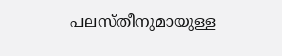പലസ്തീനുമായുള്ള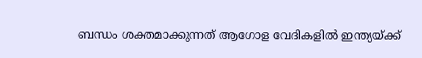ബന്ധം ശക്തമാക്കുന്നത് ആഗോള വേദികളിൽ ഇന്ത്യയ്ക്ക്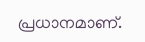പ്രധാനമാണ്.